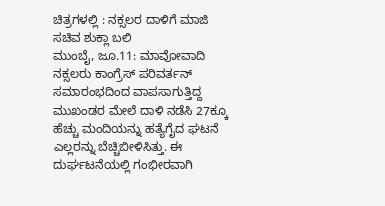ಚಿತ್ರಗಳಲ್ಲಿ : ನಕ್ಸಲರ ದಾಳಿಗೆ ಮಾಜಿ ಸಚಿವ ಶುಕ್ಲಾ ಬಲಿ
ಮುಂಬೈ, ಜೂ.11: ಮಾವೋವಾದಿ ನಕ್ಸಲರು ಕಾಂಗ್ರೆಸ್ ಪರಿವರ್ತನ್ ಸಮಾರಂಭದಿಂದ ವಾಪಸಾಗುತ್ತಿದ್ದ ಮುಖಂಡರ ಮೇಲೆ ದಾಳಿ ನಡೆಸಿ 27ಕ್ಕೂ ಹೆಚ್ಚು ಮಂದಿಯನ್ನು ಹತ್ಯೆಗೈದ ಘಟನೆ ಎಲ್ಲರನ್ನು ಬೆಚ್ಚಿಬೀಳಿಸಿತ್ತು. ಈ ದುರ್ಘಟನೆಯಲ್ಲಿ ಗಂಭೀರವಾಗಿ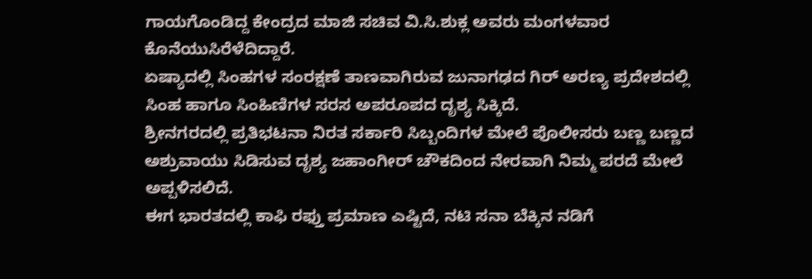ಗಾಯಗೊಂಡಿದ್ದ ಕೇಂದ್ರದ ಮಾಜಿ ಸಚಿವ ವಿ.ಸಿ.ಶುಕ್ಲ ಅವರು ಮಂಗಳವಾರ ಕೊನೆಯುಸಿರೆಳೆದಿದ್ದಾರೆ.
ಏಷ್ಯಾದಲ್ಲಿ ಸಿಂಹಗಳ ಸಂರಕ್ಷಣೆ ತಾಣವಾಗಿರುವ ಜುನಾಗಢದ ಗಿರ್ ಅರಣ್ಯ ಪ್ರದೇಶದಲ್ಲಿ ಸಿಂಹ ಹಾಗೂ ಸಿಂಹಿಣಿಗಳ ಸರಸ ಅಪರೂಪದ ದೃಶ್ಯ ಸಿಕ್ಕಿದೆ.
ಶ್ರೀನಗರದಲ್ಲಿ ಪ್ರತಿಭಟನಾ ನಿರತ ಸರ್ಕಾರಿ ಸಿಬ್ಬಂದಿಗಳ ಮೇಲೆ ಪೊಲೀಸರು ಬಣ್ಣ ಬಣ್ಣದ ಅಶ್ರುವಾಯು ಸಿಡಿಸುವ ದೃಶ್ಯ ಜಹಾಂಗೀರ್ ಚೌಕದಿಂದ ನೇರವಾಗಿ ನಿಮ್ಮ ಪರದೆ ಮೇಲೆ ಅಪ್ಪಳಿಸಲಿದೆ.
ಈಗ ಭಾರತದಲ್ಲಿ ಕಾಫಿ ರಫ್ತು ಪ್ರಮಾಣ ಎಷ್ಟಿದೆ, ನಟಿ ಸನಾ ಬೆಕ್ಕಿನ ನಡಿಗೆ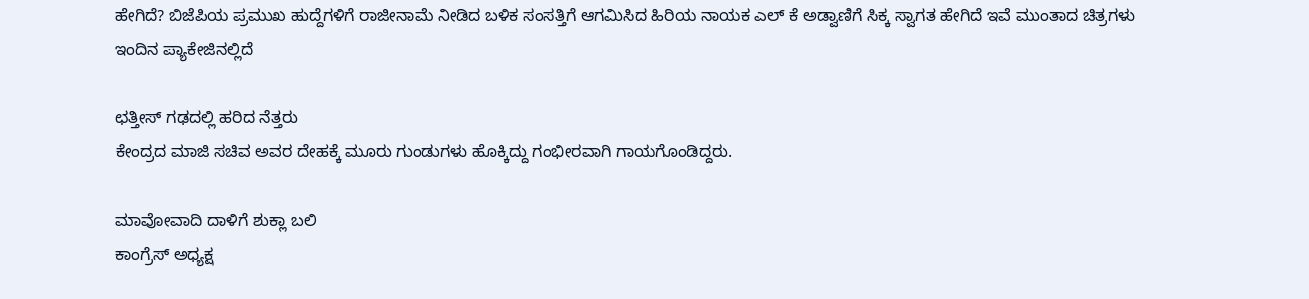ಹೇಗಿದೆ? ಬಿಜೆಪಿಯ ಪ್ರಮುಖ ಹುದ್ದೆಗಳಿಗೆ ರಾಜೀನಾಮೆ ನೀಡಿದ ಬಳಿಕ ಸಂಸತ್ತಿಗೆ ಆಗಮಿಸಿದ ಹಿರಿಯ ನಾಯಕ ಎಲ್ ಕೆ ಅಡ್ವಾಣಿಗೆ ಸಿಕ್ಕ ಸ್ವಾಗತ ಹೇಗಿದೆ ಇವೆ ಮುಂತಾದ ಚಿತ್ರಗಳು ಇಂದಿನ ಪ್ಯಾಕೇಜಿನಲ್ಲಿದೆ

ಛತ್ತೀಸ್ ಗಢದಲ್ಲಿ ಹರಿದ ನೆತ್ತರು
ಕೇಂದ್ರದ ಮಾಜಿ ಸಚಿವ ಅವರ ದೇಹಕ್ಕೆ ಮೂರು ಗುಂಡುಗಳು ಹೊಕ್ಕಿದ್ದು ಗಂಭೀರವಾಗಿ ಗಾಯಗೊಂಡಿದ್ದರು.

ಮಾವೋವಾದಿ ದಾಳಿಗೆ ಶುಕ್ಲಾ ಬಲಿ
ಕಾಂಗ್ರೆಸ್ ಅಧ್ಯಕ್ಷ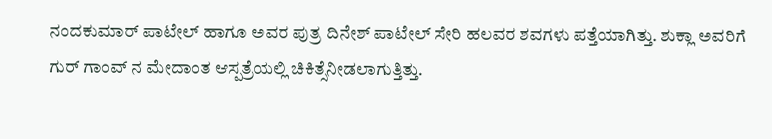ನಂದಕುಮಾರ್ ಪಾಟೇಲ್ ಹಾಗೂ ಅವರ ಪುತ್ರ ದಿನೇಶ್ ಪಾಟೇಲ್ ಸೇರಿ ಹಲವರ ಶವಗಳು ಪತ್ತೆಯಾಗಿತ್ತು. ಶುಕ್ಲಾ ಅವರಿಗೆ ಗುರ್ ಗಾಂವ್ ನ ಮೇದಾಂತ ಆಸ್ಪತ್ರೆಯಲ್ಲಿ ಚಿಕಿತ್ಸೆನೀಡಲಾಗುತ್ತಿತ್ತು.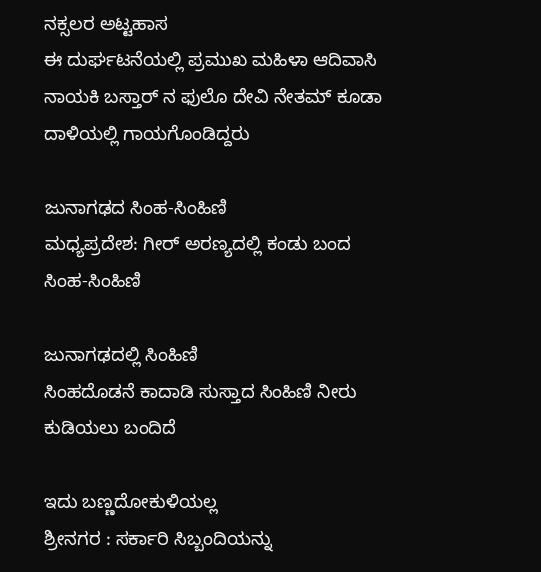ನಕ್ಸಲರ ಅಟ್ಟಹಾಸ
ಈ ದುರ್ಘಟನೆಯಲ್ಲಿ ಪ್ರಮುಖ ಮಹಿಳಾ ಆದಿವಾಸಿ ನಾಯಕಿ ಬಸ್ತಾರ್ ನ ಫುಲೊ ದೇವಿ ನೇತಮ್ ಕೂಡಾ ದಾಳಿಯಲ್ಲಿ ಗಾಯಗೊಂಡಿದ್ದರು

ಜುನಾಗಢದ ಸಿಂಹ-ಸಿಂಹಿಣಿ
ಮಧ್ಯಪ್ರದೇಶ: ಗೀರ್ ಅರಣ್ಯದಲ್ಲಿ ಕಂಡು ಬಂದ ಸಿಂಹ-ಸಿಂಹಿಣಿ

ಜುನಾಗಢದಲ್ಲಿ ಸಿಂಹಿಣಿ
ಸಿಂಹದೊಡನೆ ಕಾದಾಡಿ ಸುಸ್ತಾದ ಸಿಂಹಿಣಿ ನೀರು ಕುಡಿಯಲು ಬಂದಿದೆ

ಇದು ಬಣ್ಣದೋಕುಳಿಯಲ್ಲ
ಶ್ರೀನಗರ : ಸರ್ಕಾರಿ ಸಿಬ್ಬಂದಿಯನ್ನು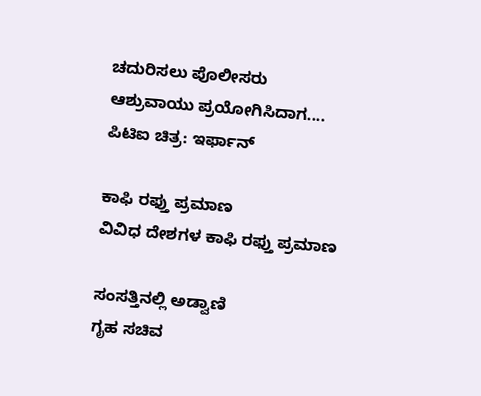ಚದುರಿಸಲು ಪೊಲೀಸರು ಆಶ್ರುವಾಯು ಪ್ರಯೋಗಿಸಿದಾಗ.... ಪಿಟಿಐ ಚಿತ್ರ: ಇರ್ಫಾನ್

ಕಾಫಿ ರಫ್ತು ಪ್ರಮಾಣ
ವಿವಿಧ ದೇಶಗಳ ಕಾಫಿ ರಫ್ತು ಪ್ರಮಾಣ

ಸಂಸತ್ತಿನಲ್ಲಿ ಅಡ್ವಾಣಿ
ಗೃಹ ಸಚಿವ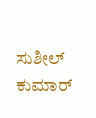ಸುಶೀಲ್ ಕುಮಾರ್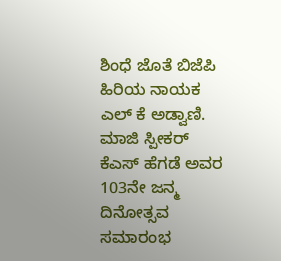ಶಿಂಧೆ ಜೊತೆ ಬಿಜೆಪಿ ಹಿರಿಯ ನಾಯಕ ಎಲ್ ಕೆ ಅಡ್ವಾಣಿ. ಮಾಜಿ ಸ್ಪೀಕರ್ ಕೆಎಸ್ ಹೆಗಡೆ ಅವರ 103ನೇ ಜನ್ಮ ದಿನೋತ್ಸವ ಸಮಾರಂಭ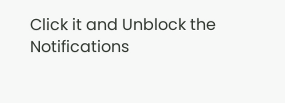Click it and Unblock the Notifications